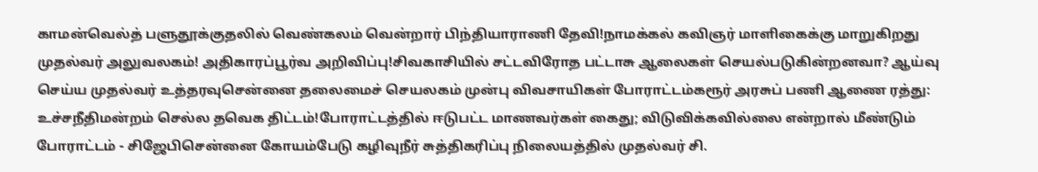காமன்வெல்த் பளுதூக்குதலில் வெண்கலம் வென்றார் பிந்தியாராணி தேவி!நாமக்கல் கவிஞர் மாளிகைக்கு மாறுகிறது முதல்வர் அலுவலகம்! அதிகாரப்பூர்வ அறிவிப்பு!சிவகாசியில் சட்டவிரோத பட்டாசு ஆலைகள் செயல்படுகின்றனவா? ஆய்வு செய்ய முதல்வர் உத்தரவுசென்னை தலைமைச் செயலகம் முன்பு விவசாயிகள் போராட்டம்கரூர் அரசுப் பணி ஆணை ரத்து: உச்சநீதிமன்றம் செல்ல தவெக திட்டம்!போராட்டத்தில் ஈடுபட்ட மாணவர்கள் கைது; விடுவிக்கவில்லை என்றால் மீண்டும் போராட்டம் - சிஜேபிசென்னை கோயம்பேடு கழிவுநீர் சுத்திகரிப்பு நிலையத்தில் முதல்வர் சி.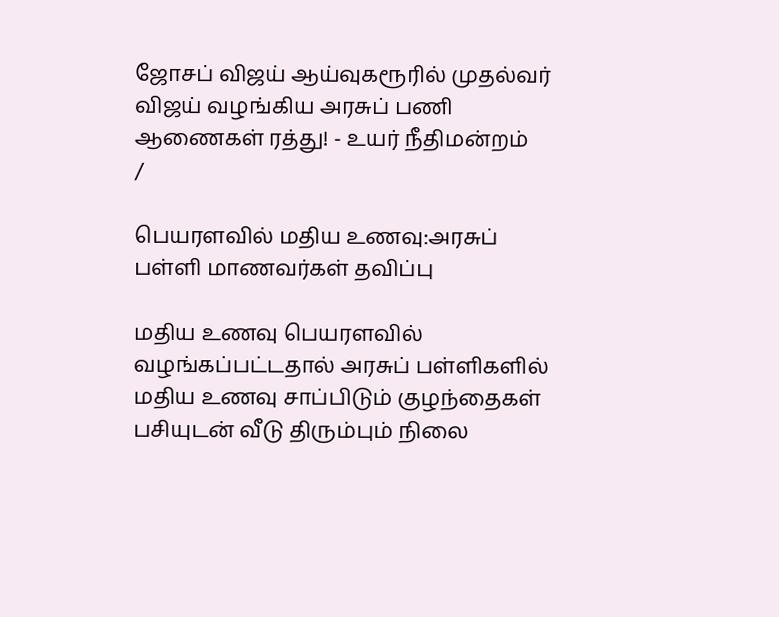ஜோசப் விஜய் ஆய்வுகரூரில் முதல்வர் விஜய் வழங்கிய அரசுப் பணி ஆணைகள் ரத்து! - உயர் நீதிமன்றம்
/

பெயரளவில் மதிய உணவு:அரசுப் பள்ளி மாணவர்கள் தவிப்பு

மதிய உணவு பெயரளவில் வழங்கப்பட்டதால் அரசுப் பள்ளிகளில் மதிய உணவு சாப்பிடும் குழந்தைகள் பசியுடன் வீடு திரும்பும் நிலை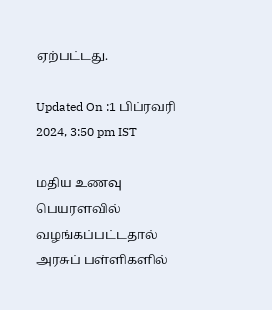ஏற்பட்டது.

Updated On :1 பிப்ரவரி 2024, 3:50 pm IST

மதிய உணவு பெயரளவில் வழங்கப்பட்டதால் அரசுப் பள்ளிகளில்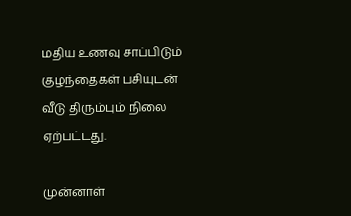மதிய உணவு சாப்பிடும் குழந்தைகள் பசியுடன் வீடு திரும்பும் நிலை ஏற்பட்டது.

முன்னாள்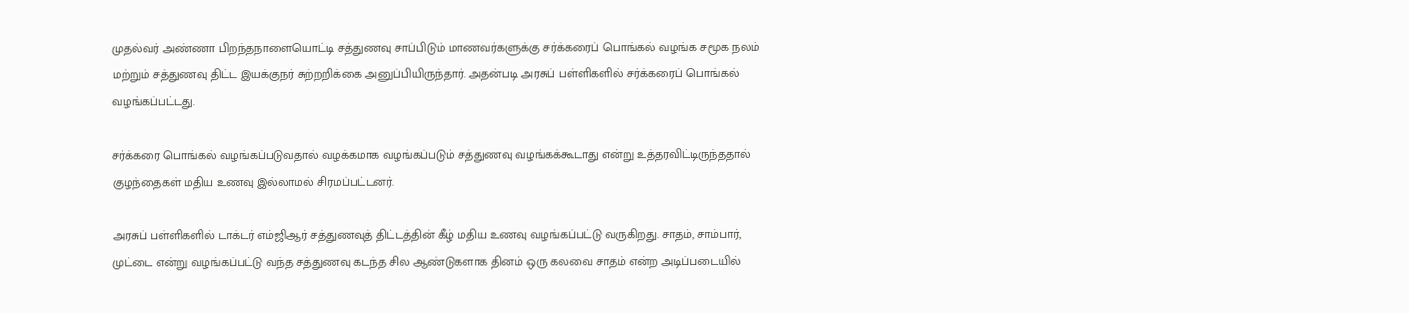முதல்வர் அண்ணா பிறந்தநாளையொட்டி சத்துணவு சாப்பிடும் மாணவர்களுக்கு சர்க்கரைப் பொங்கல் வழங்க சமூக நலம் மற்றும் சத்துணவு திட்ட இயக்குநர் சுற்றறிக்கை அனுப்பியிருந்தார். அதன்படி அரசுப் பள்ளிகளில் சர்க்கரைப் பொங்கல் வழங்கப்பட்டது.

சர்க்கரை பொங்கல் வழங்கப்படுவதால் வழக்கமாக வழங்கப்படும் சத்துணவு வழங்கக்கூடாது என்று உத்தரவிட்டிருந்ததால் குழந்தைகள் மதிய உணவு இல்லாமல் சிரமப்பட்டனர்.

அரசுப் பள்ளிகளில் டாக்டர் எம்ஜிஆர் சத்துணவுத் திட்டத்தின் கீழ் மதிய உணவு வழங்கப்பட்டு வருகிறது. சாதம், சாம்பார், முட்டை என்று வழங்கப்பட்டு வந்த சத்துணவு கடந்த சில ஆண்டுகளாக தினம் ஒரு கலவை சாதம் என்ற அடிப்படையில்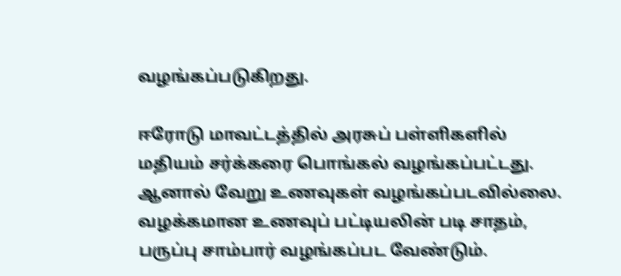வழங்கப்படுகிறது.

ஈரோடு மாவட்டத்தில் அரசுப் பள்ளிகளில் மதியம் சர்க்கரை பொங்கல் வழங்கப்பட்டது. ஆனால் வேறு உணவுகள் வழங்கப்படவில்லை. வழக்கமான உணவுப் பட்டியலின் படி சாதம், பருப்பு சாம்பார் வழங்கப்பட வேண்டும்.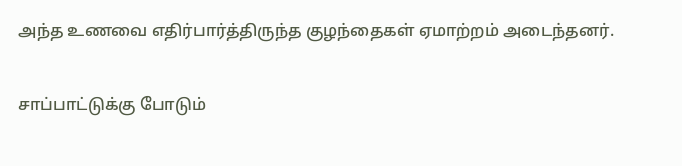அந்த உணவை எதிர்பார்த்திருந்த குழந்தைகள் ஏமாற்றம் அடைந்தனர்.

சாப்பாட்டுக்கு போடும்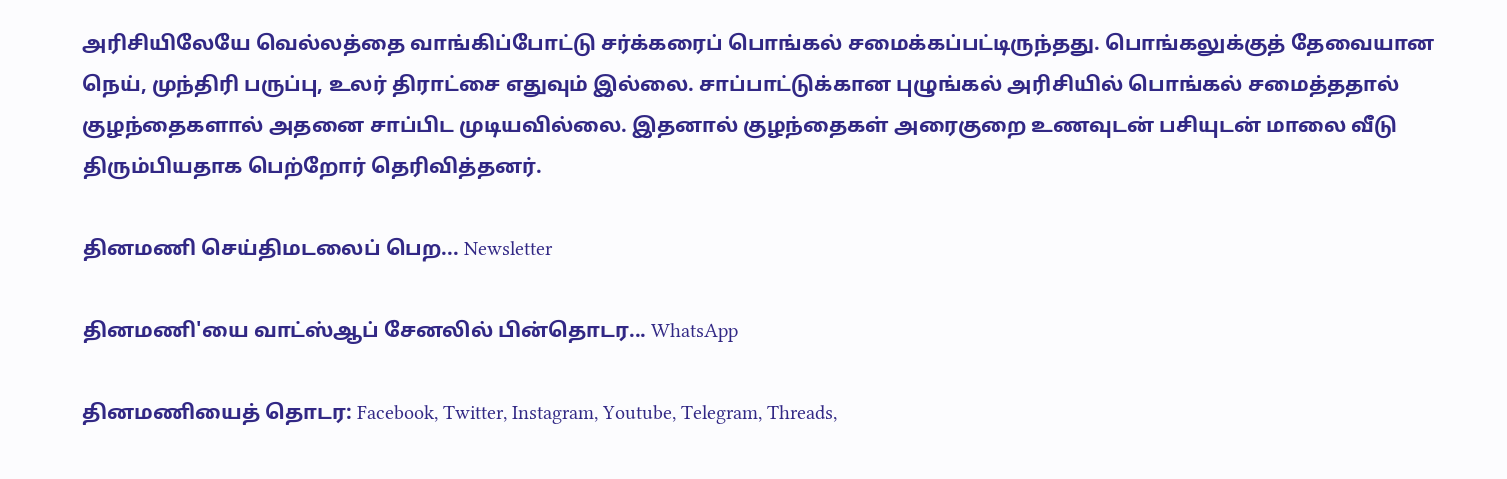அரிசியிலேயே வெல்லத்தை வாங்கிப்போட்டு சர்க்கரைப் பொங்கல் சமைக்கப்பட்டிருந்தது. பொங்கலுக்குத் தேவையான நெய், முந்திரி பருப்பு, உலர் திராட்சை எதுவும் இல்லை. சாப்பாட்டுக்கான புழுங்கல் அரிசியில் பொங்கல் சமைத்ததால் குழந்தைகளால் அதனை சாப்பிட முடியவில்லை. இதனால் குழந்தைகள் அரைகுறை உணவுடன் பசியுடன் மாலை வீடு திரும்பியதாக பெற்றோர் தெரிவித்தனர்.

தினமணி செய்திமடலைப் பெற... Newsletter

தினமணி'யை வாட்ஸ்ஆப் சேனலில் பின்தொடர... WhatsApp

தினமணியைத் தொடர: Facebook, Twitter, Instagram, Youtube, Telegram, Threads,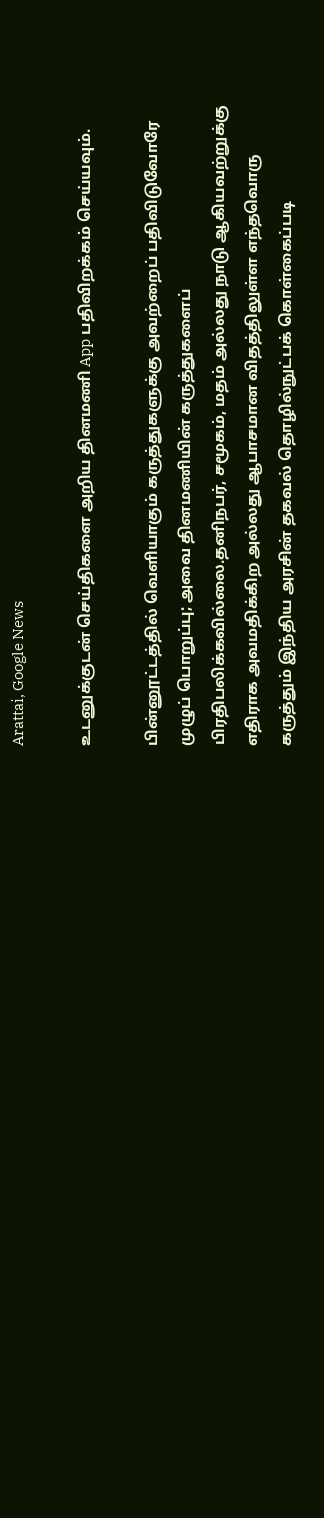Arattai, Google News

உடனுக்குடன் செய்திகளை அறிய தினமணி App பதிவிறக்கம் செய்யவும்.

பின்னூட்டத்தில் வெளியாகும் கருத்துகளுக்கு அவற்றைப் பதிவிடுவோரே முழுப் பொறுப்பு; அவை தினமணியின் கருத்துகளைப் பிரதிபலிக்கவில்லை.தனிநபர், சமூகம், மதம் அல்லது நாடு ஆகியவற்றுக்கு எதிராக அவமதிக்கிற அல்லது ஆபாசமான விதத்திலுள்ள எந்தவொரு கருத்தும் இந்திய அரசின் தகவல் தொழில்நுட்பக் கொள்கைப்படி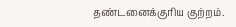தண்டனைக்குரிய குற்றம்.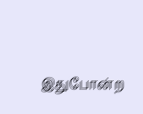இதுபோன்ற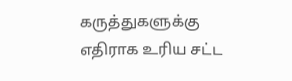கருத்துகளுக்கு எதிராக உரிய சட்ட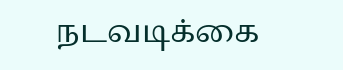நடவடிக்கை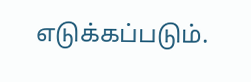எடுக்கப்படும்.